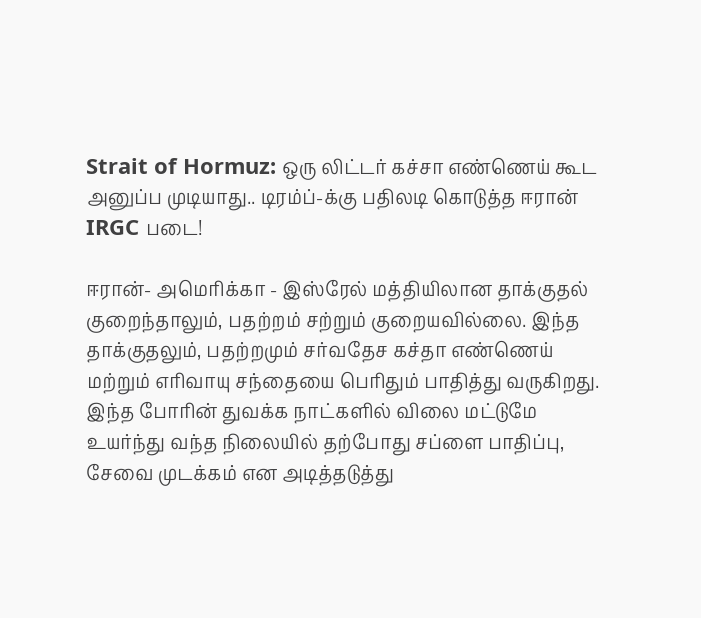Strait of Hormuz: ஒரு லிட்டர் கச்சா எண்ணெய் கூட அனுப்ப முடியாது.. டிரம்ப்-க்கு பதிலடி கொடுத்த ஈரான் IRGC படை!

ஈரான்- அமெரிக்கா - இஸ்ரேல் மத்தியிலான தாக்குதல் குறைந்தாலும், பதற்றம் சற்றும் குறையவில்லை. இந்த தாக்குதலும், பதற்றமும் சர்வதேச கச்தா எண்ணெய் மற்றும் எரிவாயு சந்தையை பெரிதும் பாதித்து வருகிறது. இந்த போரின் துவக்க நாட்களில் விலை மட்டுமே உயர்ந்து வந்த நிலையில் தற்போது சப்ளை பாதிப்பு, சேவை முடக்கம் என அடித்தடுத்து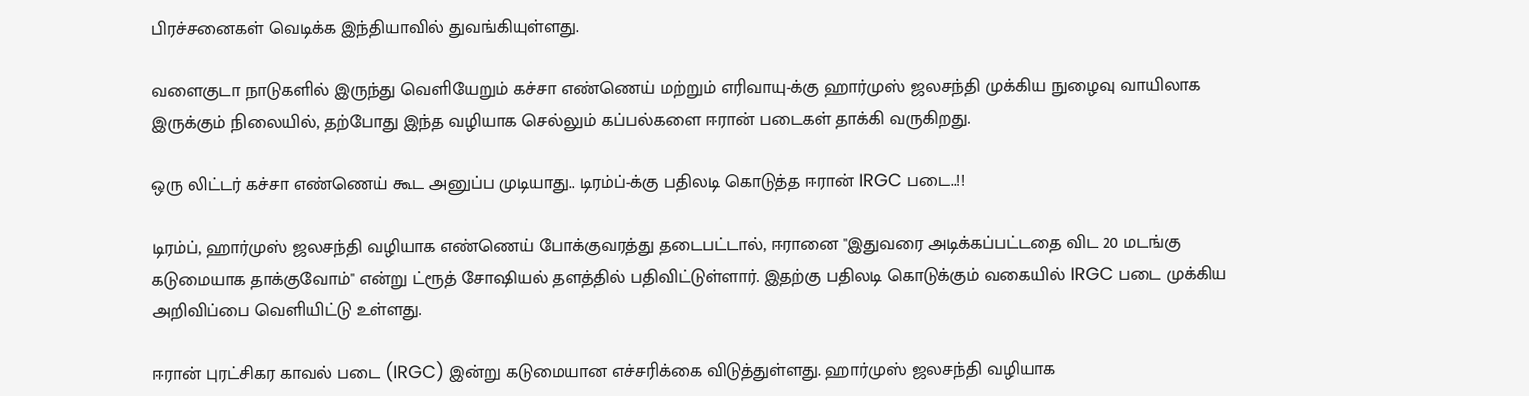பிரச்சனைகள் வெடிக்க இந்தியாவில் துவங்கியுள்ளது.

வளைகுடா நாடுகளில் இருந்து வெளியேறும் கச்சா எண்ணெய் மற்றும் எரிவாயு-க்கு ஹார்முஸ் ஜலசந்தி முக்கிய நுழைவு வாயிலாக இருக்கும் நிலையில், தற்போது இந்த வழியாக செல்லும் கப்பல்களை ஈரான் படைகள் தாக்கி வருகிறது.

ஒரு லிட்டர் கச்சா எண்ணெய் கூட அனுப்ப முடியாது.. டிரம்ப்-க்கு பதிலடி கொடுத்த ஈரான் IRGC படை..!!

டிரம்ப், ஹார்முஸ் ஜலசந்தி வழியாக எண்ணெய் போக்குவரத்து தடைபட்டால், ஈரானை "இதுவரை அடிக்கப்பட்டதை விட 20 மடங்கு கடுமையாக தாக்குவோம்" என்று ட்ரூத் சோஷியல் தளத்தில் பதிவிட்டுள்ளார். இதற்கு பதிலடி கொடுக்கும் வகையில் IRGC படை முக்கிய அறிவிப்பை வெளியிட்டு உள்ளது.

ஈரான் புரட்சிகர காவல் படை (IRGC) இன்று கடுமையான எச்சரிக்கை விடுத்துள்ளது. ஹார்முஸ் ஜலசந்தி வழியாக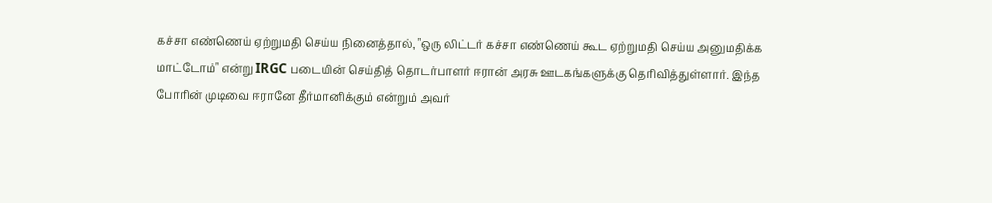கச்சா எண்ணெய் ஏற்றுமதி செய்ய நினைத்தால், "ஒரு லிட்டர் கச்சா எண்ணெய் கூட ஏற்றுமதி செய்ய அனுமதிக்க மாட்டோம்" என்று IRGC படையின் செய்தித் தொடர்பாளர் ஈரான் அரசு ஊடகங்களுக்கு தெரிவித்துள்ளார். இந்த போரின் முடிவை ஈரானே தீர்மானிக்கும் என்றும் அவர்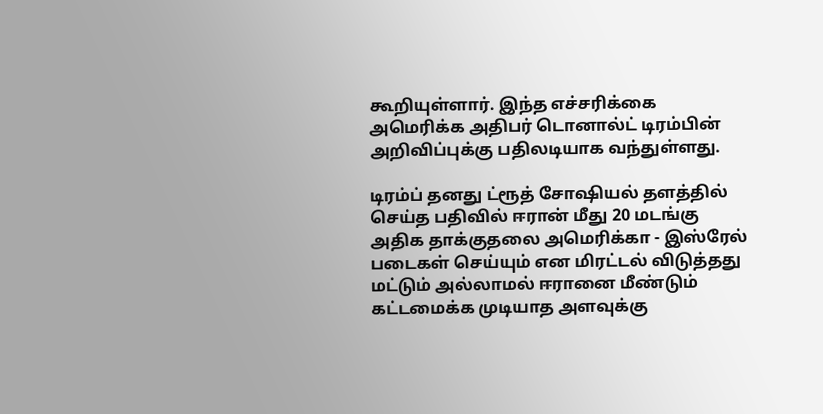கூறியுள்ளார். இந்த எச்சரிக்கை அமெரிக்க அதிபர் டொனால்ட் டிரம்பின் அறிவிப்புக்கு பதிலடியாக வந்துள்ளது.

டிரம்ப் தனது ட்ரூத் சோஷியல் தளத்தில் செய்த பதிவில் ஈரான் மீது 20 மடங்கு அதிக தாக்குதலை அமெரிக்கா - இஸ்ரேல் படைகள் செய்யும் என மிரட்டல் விடுத்தது மட்டும் அல்லாமல் ஈரானை மீண்டும் கட்டமைக்க முடியாத அளவுக்கு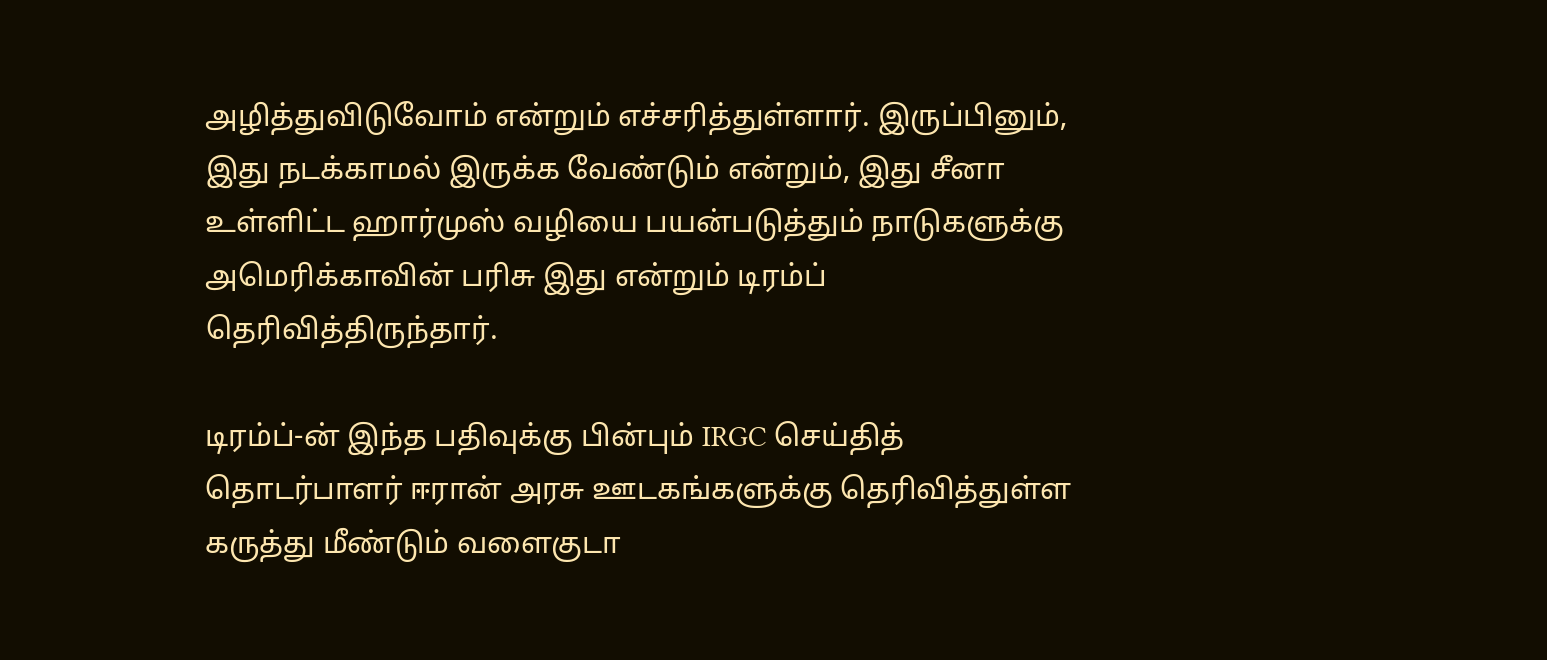அழித்துவிடுவோம் என்றும் எச்சரித்துள்ளார். இருப்பினும், இது நடக்காமல் இருக்க வேண்டும் என்றும், இது சீனா உள்ளிட்ட ஹார்முஸ் வழியை பயன்படுத்தும் நாடுகளுக்கு அமெரிக்காவின் பரிசு இது என்றும் டிரம்ப் தெரிவித்திருந்தார்.

டிரம்ப்-ன் இந்த பதிவுக்கு பின்பும் IRGC செய்தித் தொடர்பாளர் ஈரான் அரசு ஊடகங்களுக்கு தெரிவித்துள்ள கருத்து மீண்டும் வளைகுடா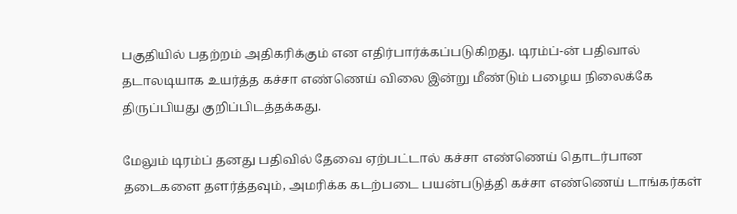பகுதியில் பதற்றம் அதிகரிக்கும் என எதிர்பார்க்கப்படுகிறது. டிரம்ப்-ன் பதிவால் தடாலடியாக உயர்த்த கச்சா எண்ணெய் விலை இன்று மீண்டும் பழைய நிலைக்கே திருப்பியது குறிப்பிடத்தக்கது.

மேலும் டிரம்ப் தனது பதிவில் தேவை ஏற்பட்டால் கச்சா எண்ணெய் தொடர்பான தடைகளை தளர்த்தவும், அமரிக்க கடற்படை பயன்படுத்தி கச்சா எண்ணெய் டாங்கர்கள்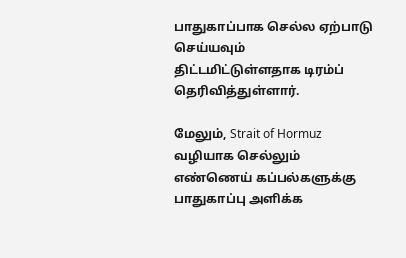பாதுகாப்பாக செல்ல ஏற்பாடு செய்யவும் திட்டமிட்டுள்ளதாக டிரம்ப் தெரிவித்துள்ளார்.

மேலும், Strait of Hormuz வழியாக செல்லும் எண்ணெய் கப்பல்களுக்கு பாதுகாப்பு அளிக்க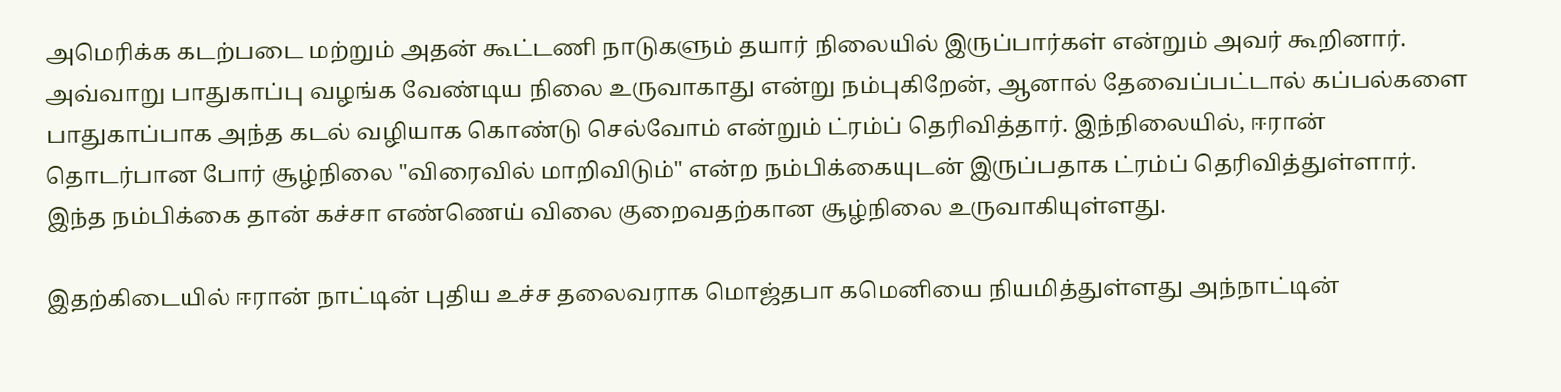அமெரிக்க கடற்படை மற்றும் அதன் கூட்டணி நாடுகளும் தயார் நிலையில் இருப்பார்கள் என்றும் அவர் கூறினார். அவ்வாறு பாதுகாப்பு வழங்க வேண்டிய நிலை உருவாகாது என்று நம்புகிறேன், ஆனால் தேவைப்பட்டால் கப்பல்களை பாதுகாப்பாக அந்த கடல் வழியாக கொண்டு செல்வோம் என்றும் ட்ரம்ப் தெரிவித்தார். இந்நிலையில், ஈரான் தொடர்பான போர் சூழ்நிலை "விரைவில் மாறிவிடும்" என்ற நம்பிக்கையுடன் இருப்பதாக ட்ரம்ப் தெரிவித்துள்ளார். இந்த நம்பிக்கை தான் கச்சா எண்ணெய் விலை குறைவதற்கான சூழ்நிலை உருவாகியுள்ளது.

இதற்கிடையில் ஈரான் நாட்டின் புதிய உச்ச தலைவராக மொஜ்தபா கமெனியை நியமித்துள்ளது அந்நாட்டின்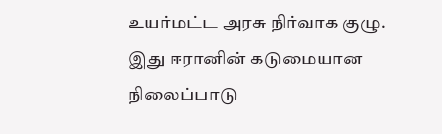உயர்மட்ட அரசு நிர்வாக குழு. இது ஈரானின் கடுமையான நிலைப்பாடு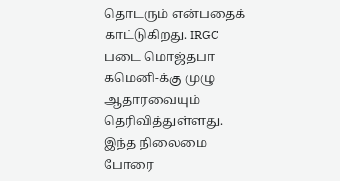தொடரும் என்பதைக் காட்டுகிறது. IRGC படை மொஜ்தபா கமெனி-க்கு முழு ஆதாரவையும் தெரிவித்துள்ளது. இந்த நிலைமை போரை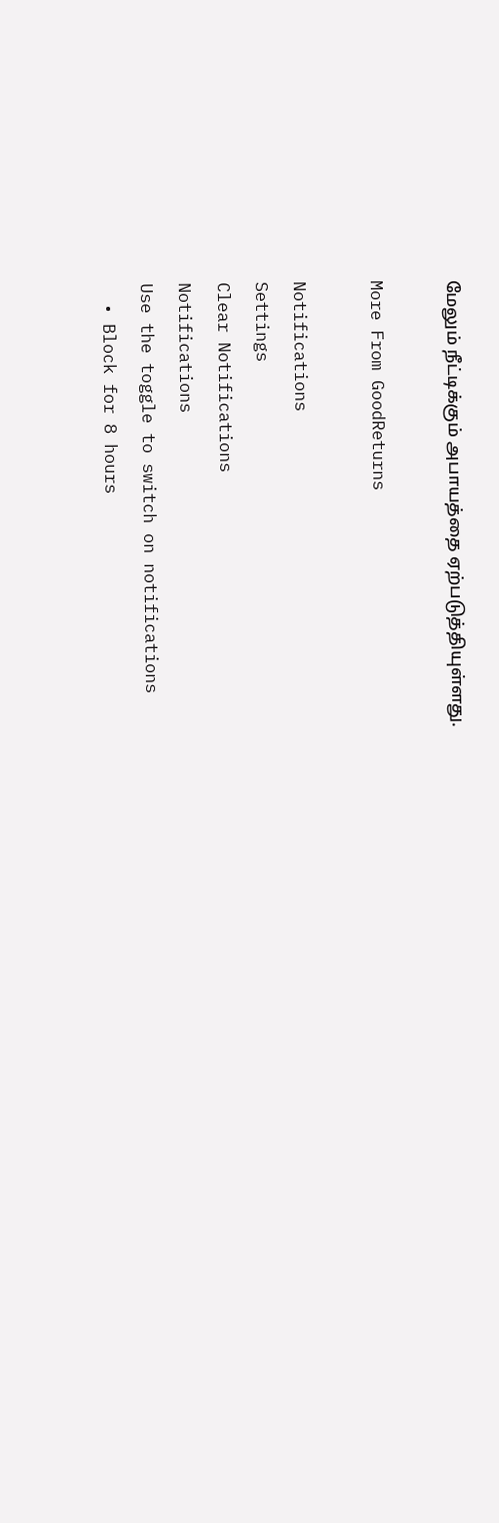மேலும் நீட்டிக்கும் அபாயத்தை ஏற்படுத்தியுள்ளது.

More From GoodReturns

Notifications
Settings
Clear Notifications
Notifications
Use the toggle to switch on notifications
  • Block for 8 hours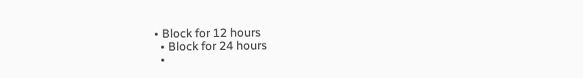• Block for 12 hours
  • Block for 24 hours
  •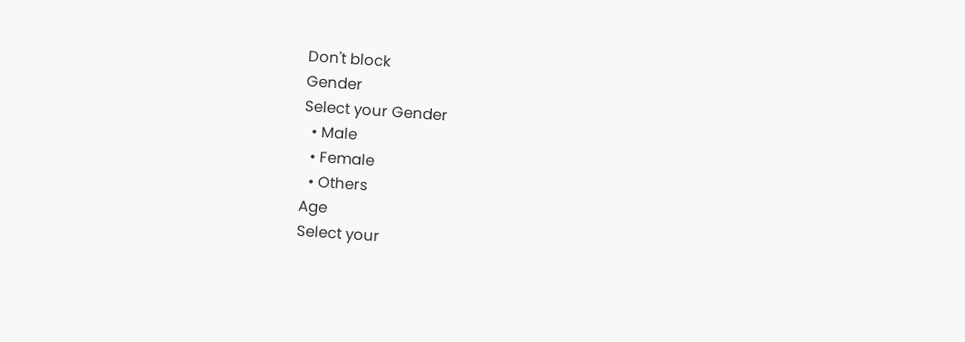Don't block
Gender
Select your Gender
  • Male
  • Female
  • Others
Age
Select your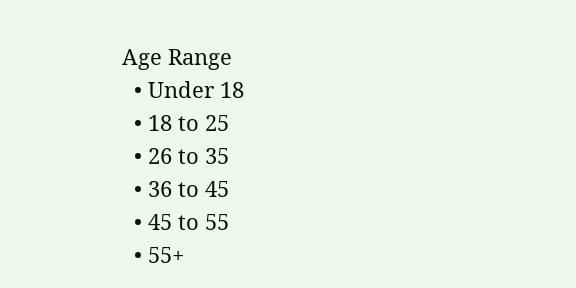Age Range
  • Under 18
  • 18 to 25
  • 26 to 35
  • 36 to 45
  • 45 to 55
  • 55+